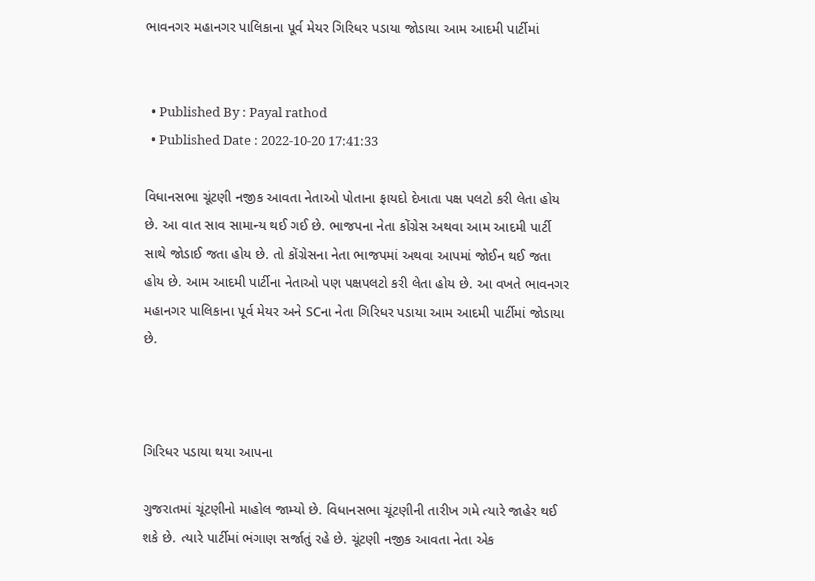ભાવનગર મહાનગર પાલિકાના પૂર્વ મેયર ગિરિધર પડાયા જોડાયા આમ આદમી પાર્ટીમાં


  • Published By : Payal rathod
  • Published Date : 2022-10-20 17:41:33

વિધાનસભા ચૂંટણી નજીક આવતા નેતાઓ પોતાના ફાયદો દેખાતા પક્ષ પલટો કરી લેતા હોય છે. આ વાત સાવ સામાન્ય થઈ ગઈ છે. ભાજપના નેતા કોંગ્રેસ અથવા આમ આદમી પાર્ટી સાથે જોડાઈ જતા હોય છે. તો કોંગ્રેસના નેતા ભાજપમાં અથવા આપમાં જોઈન થઈ જતા હોય છે. આમ આદમી પાર્ટીના નેતાઓ પણ પક્ષપલટો કરી લેતા હોય છે. આ વખતે ભાવનગર મહાનગર પાલિકાના પૂર્વ મેયર અને SCના નેતા ગિરિધર પડાયા આમ આદમી પાર્ટીમાં જોડાયા છે.



ગિરિધર પડાયા થયા આપના

ગુજરાતમાં ચૂંટણીનો માહોલ જામ્યો છે. વિધાનસભા ચૂંટણીની તારીખ ગમે ત્યારે જાહેર થઈ શકે છે. ત્યારે પાર્ટીમાં ભંગાણ સર્જાતું રહે છે. ચૂંટણી નજીક આવતા નેતા એક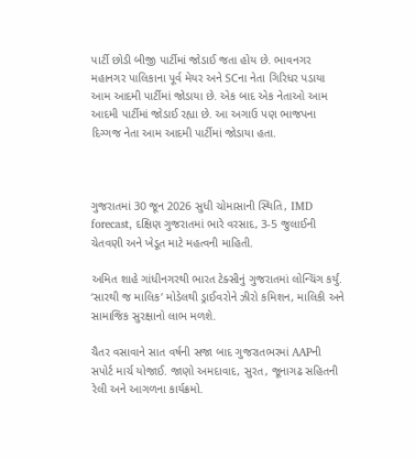પાર્ટી છોડી બીજી પાર્ટીમાં જોડાઈ જતા હોય છે. ભાવનગર મહાનગર પાલિકાના પૂર્વ મેયર અને SCના નેતા ગિરિધર પડાયા આમ આદમી પાર્ટીમાં જોડાયા છે. એક બાદ એક નેતાઓ આમ આદમી પાર્ટીમાં જોડાઈ રહ્યા છે. આ અગાઉ પણ ભાજપના દિગ્ગજ નેતા આમ આદમી પાર્ટીમાં જોડાયા હતા.



ગુજરાતમાં 30 જૂન 2026 સુધી ચોમાસાની સ્થિતિ, IMD forecast, દક્ષિણ ગુજરાતમાં ભારે વરસાદ, 3-5 જુલાઈની ચેતવણી અને ખેડૂત માટે મહત્વની માહિતી.

અમિત શાહે ગાંધીનગરથી ભારત ટેક્સીનું ગુજરાતમાં લોન્ચિંગ કર્યું. ‘સારથી જ માલિક’ મોડેલથી ડ્રાઈવરોને ઝીરો કમિશન, માલિકી અને સામાજિક સુરક્ષાનો લાભ મળશે.

ચૈતર વસાવાને સાત વર્ષની સજા બાદ ગુજરાતભરમાં AAPની સપોર્ટ માર્ચ યોજાઈ. જાણો અમદાવાદ, સુરત, જૂનાગઢ સહિતની રેલી અને આગળના કાર્યક્રમો.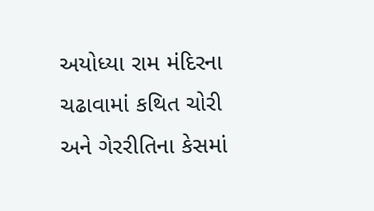અયોધ્યા રામ મંદિરના ચઢાવામાં કથિત ચોરી અને ગેરરીતિના કેસમાં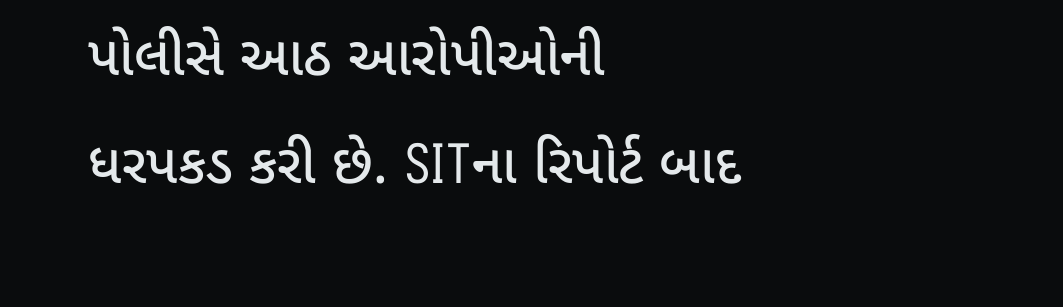પોલીસે આઠ આરોપીઓની ધરપકડ કરી છે. SITના રિપોર્ટ બાદ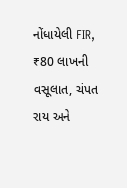નોંધાયેલી FIR, ₹80 લાખની વસૂલાત, ચંપત રાય અને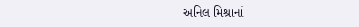અનિલ મિશ્રાનાં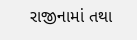રાજીનામાં તથા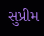સુપ્રીમ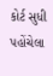કોર્ટ સુધી પહોંચેલા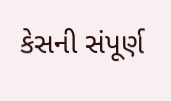કેસની સંપૂર્ણ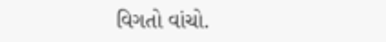વિગતો વાંચો.